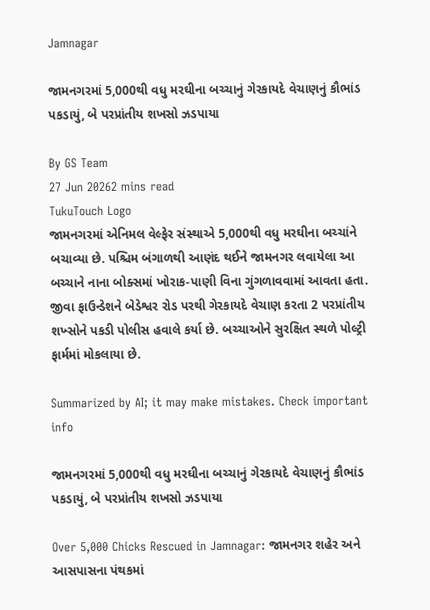Jamnagar

જામનગરમાં 5,000થી વધુ મરઘીના બચ્ચાનું ગેરકાયદે વેચાણનું કૌભાંડ પકડાયું, બે પરપ્રાંતીય શખસો ઝડપાયા

By GS Team
27 Jun 20262 mins read
TukuTouch Logo
જામનગરમાં એનિમલ વેલ્ફેર સંસ્થાએ 5,000થી વધુ મરઘીના બચ્ચાંને બચાવ્યા છે. પશ્ચિમ બંગાળથી આણંદ થઈને જામનગર લવાયેલા આ બચ્ચાને નાના બોક્સમાં ખોરાક-પાણી વિના ગુંગળાવવામાં આવતા હતા. જીવા ફાઉન્ડેશને બેડેશ્વર રોડ પરથી ગેરકાયદે વેચાણ કરતા 2 પરપ્રાંતીય શખ્સોને પકડી પોલીસ હવાલે કર્યા છે. બચ્ચાઓને સુરક્ષિત સ્થળે પોલ્ટ્રી ફાર્મમાં મોકલાયા છે.

Summarized by AI; it may make mistakes. Check important info

જામનગરમાં 5,000થી વધુ મરઘીના બચ્ચાનું ગેરકાયદે વેચાણનું કૌભાંડ પકડાયું, બે પરપ્રાંતીય શખસો ઝડપાયા

Over 5,000 Chicks Rescued in Jamnagar: જામનગર શહેર અને આસપાસના પંથકમાં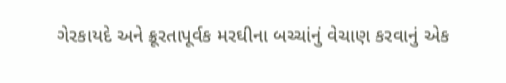ગેરકાયદે અને ક્રૂરતાપૂર્વક મરઘીના બચ્ચાંનું વેચાણ કરવાનું એક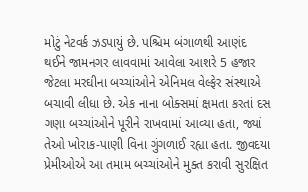મોટું નેટવર્ક ઝડપાયું છે. પશ્ચિમ બંગાળથી આણંદ થઈને જામનગર લાવવામાં આવેલા આશરે 5 હજાર જેટલા મરઘીના બચ્ચાંઓને એનિમલ વેલ્ફેર સંસ્થાએ બચાવી લીધા છે. એક નાના બોક્સમાં ક્ષમતા કરતાં દસ ગણા બચ્ચાંઓને પૂરીને રાખવામાં આવ્યા હતા, જ્યાં તેઓ ખોરાક-પાણી વિના ગુંગળાઈ રહ્યા હતા. જીવદયા પ્રેમીઓએ આ તમામ બચ્ચાંઓને મુક્ત કરાવી સુરક્ષિત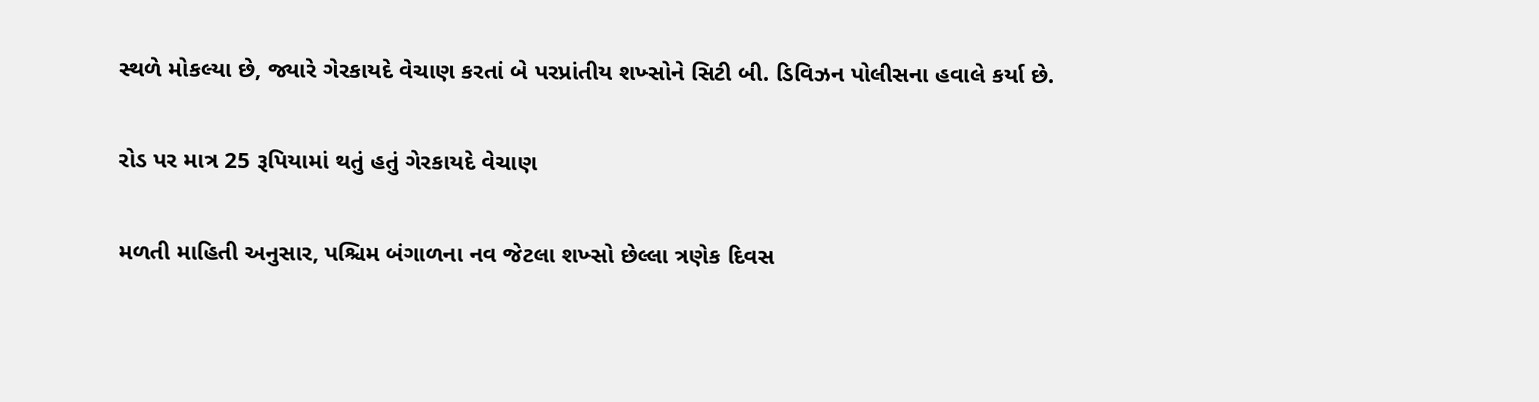સ્થળે મોકલ્યા છે, જ્યારે ગેરકાયદે વેચાણ કરતાં બે પરપ્રાંતીય શખ્સોને સિટી બી. ડિવિઝન પોલીસના હવાલે કર્યા છે.

રોડ પર માત્ર 25 રૂપિયામાં થતું હતું ગેરકાયદે વેચાણ

મળતી માહિતી અનુસાર, પશ્ચિમ બંગાળના નવ જેટલા શખ્સો છેલ્લા ત્રણેક દિવસ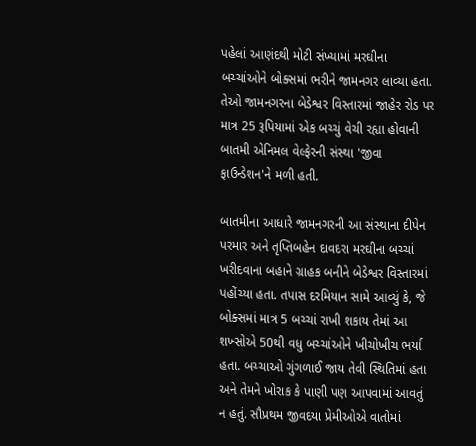પહેલાં આણંદથી મોટી સંખ્યામાં મરઘીના બચ્ચાંઓને બોક્સમાં ભરીને જામનગર લાવ્યા હતા. તેઓ જામનગરના બેડેશ્વર વિસ્તારમાં જાહેર રોડ પર માત્ર 25 રૂપિયામાં એક બચ્ચું વેચી રહ્યા હોવાની બાતમી એનિમલ વેલ્ફેરની સંસ્થા 'જીવા ફાઉન્ડેશન'ને મળી હતી.

બાતમીના આધારે જામનગરની આ સંસ્થાના દીપેન પરમાર અને તૃપ્તિબહેન દાવદરા મરઘીના બચ્ચાં ખરીદવાના બહાને ગ્રાહક બનીને બેડેશ્વર વિસ્તારમાં પહોંચ્યા હતા. તપાસ દરમિયાન સામે આવ્યું કે, જે બોક્સમાં માત્ર 5 બચ્ચાં રાખી શકાય તેમાં આ શખ્સોએ 50થી વધુ બચ્ચાંઓને ખીચોખીચ ભર્યા હતા. બચ્ચાઓ ગુંગળાઈ જાય તેવી સ્થિતિમાં હતા અને તેમને ખોરાક કે પાણી પણ આપવામાં આવતું ન હતું. સૌપ્રથમ જીવદયા પ્રેમીઓએ વાતોમાં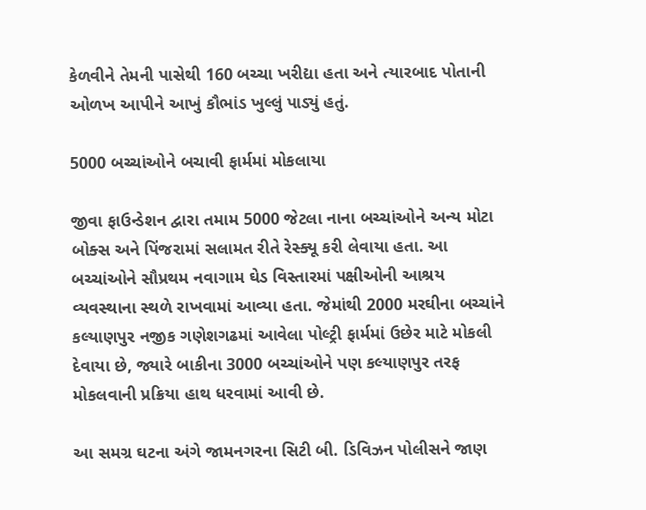કેળવીને તેમની પાસેથી 160 બચ્ચા ખરીદ્યા હતા અને ત્યારબાદ પોતાની ઓળખ આપીને આખું કૌભાંડ ખુલ્લું પાડ્યું હતું.

5000 બચ્ચાંઓને બચાવી ફાર્મમાં મોકલાયા

જીવા ફાઉન્ડેશન દ્વારા તમામ 5000 જેટલા નાના બચ્ચાંઓને અન્ય મોટા બોક્સ અને પિંજરામાં સલામત રીતે રેસ્ક્યૂ કરી લેવાયા હતા. આ બચ્ચાંઓને સૌપ્રથમ નવાગામ ઘેડ વિસ્તારમાં પક્ષીઓની આશ્રય વ્યવસ્થાના સ્થળે રાખવામાં આવ્યા હતા. જેમાંથી 2000 મરઘીના બચ્ચાંને કલ્યાણપુર નજીક ગણેશગઢમાં આવેલા પોલ્ટ્રી ફાર્મમાં ઉછેર માટે મોકલી દેવાયા છે, જ્યારે બાકીના 3000 બચ્ચાંઓને પણ કલ્યાણપુર તરફ મોકલવાની પ્રક્રિયા હાથ ધરવામાં આવી છે.

આ સમગ્ર ઘટના અંગે જામનગરના સિટી બી. ડિવિઝન પોલીસને જાણ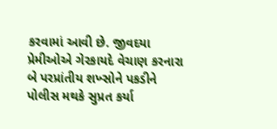કરવામાં આવી છે. જીવદયા પ્રેમીઓએ ગેરકાયદે વેચાણ કરનારા બે પરપ્રાંતીય શખ્સોને પકડીને પોલીસ મથકે સુપ્રત કર્યા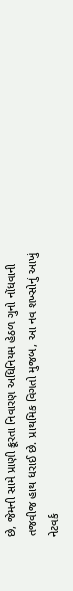છે, જેમની સામે પ્રાણી ક્રૂરતા નિવારણ અધિનિયમ હેઠળ ગુનો નોંધવાની તજવીજ હાથ ધરાઈ છે. પ્રાથમિક વિગતો મુજબ, આ નવ શખ્સોનું આખું નેટવર્ક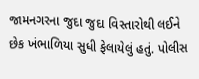જામનગરના જુદા જુદા વિસ્તારોથી લઈને છેક ખંભાળિયા સુધી ફેલાયેલું હતું. પોલીસ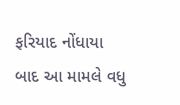ફરિયાદ નોંધાયા બાદ આ મામલે વધુ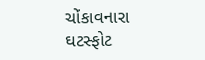ચોંકાવનારા ઘટસ્ફોટ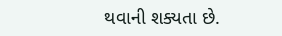થવાની શક્યતા છે.